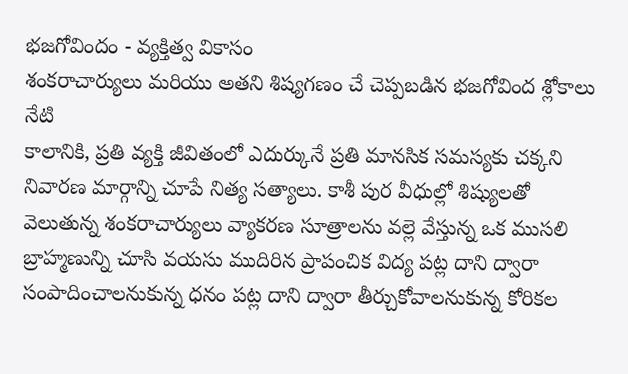భజగోవిందం - వ్యక్తిత్వ వికాసం
శంకరాచార్యులు మరియు అతని శిష్యగణం చే చెప్పబడిన భజగోవింద శ్లోకాలు నేటి
కాలానికి, ప్రతి వ్యక్తి జీవితంలో ఎదుర్కునే ప్రతి మానసిక సమస్యకు చక్కని
నివారణ మార్గాన్ని చూపే నిత్య సత్యాలు. కాశీ పుర వీధుల్లో శిష్యులతో
వెలుతున్న శంకరాచార్యులు వ్యాకరణ సూత్రాలను వల్లె వేస్తున్న ఒక ముసలి
బ్రాహ్మణున్ని చూసి వయసు ముదిరిన ప్రాపంచిక విద్య పట్ల దాని ద్వారా
సంపాదించాలనుకున్న ధనం పట్ల దాని ద్వారా తీర్చుకోవాలనుకున్న కోరికల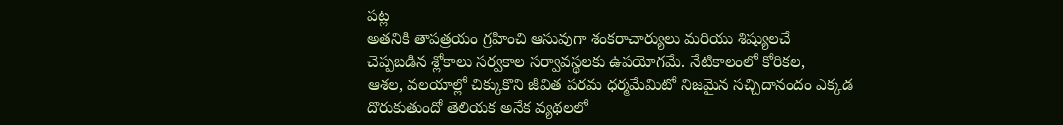పట్ల
అతనికి తాపత్రయం గ్రహించి ఆసువుగా శంకరాచార్యులు మరియు శిష్యులచే
చెప్పబడిన శ్లోకాలు సర్వకాల సర్వావస్థలకు ఉపయోగమే. నేటికాలంలో కోరికల,
ఆశల, వలయాల్లో చిక్కుకొని జీవిత పరమ ధర్మమేమిటో నిజమైన సచ్చిదానందం ఎక్కడ
దొరుకుతుందో తెలియక అనేక వ్యథలలో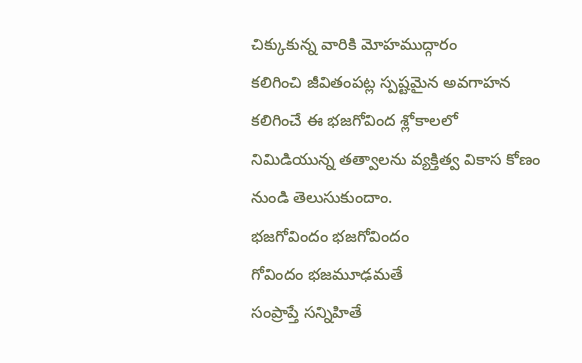చిక్కుకున్న వారికి మోహముద్గారం
కలిగించి జీవితంపట్ల స్పష్టమైన అవగాహన కలిగించే ఈ భజగోవింద శ్లోకాలలో
నిమిడియున్న తత్వాలను వ్యక్తిత్వ వికాస కోణం నుండి తెలుసుకుందాం.
భజగోవిందం భజగోవిందం
గోవిందం భజమూఢమతే
సంప్రాప్తే సన్నిహితే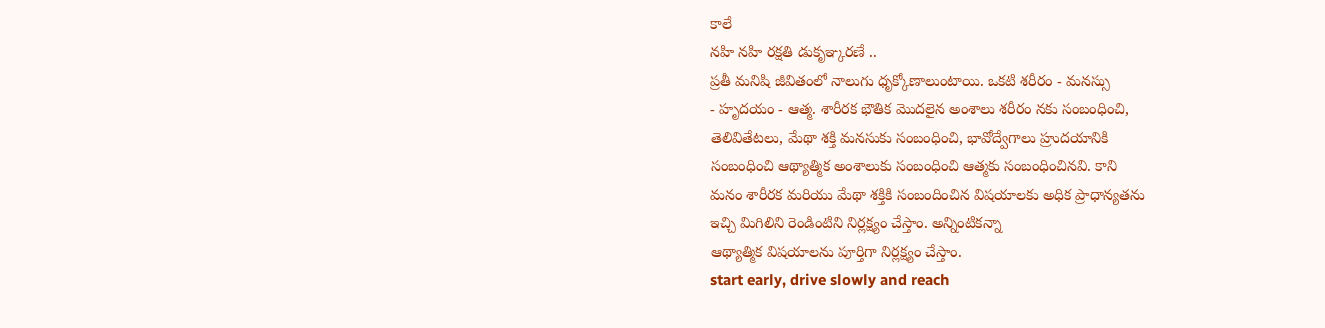కాలే
నహి నహి రక్షతి డుకృఞ్కరణే ..
ప్రతీ మనిషి జీవితంలో నాలుగు ధృక్కోణాలుంటాయి. ఒకటి శరీరం - మనస్సు
- హృదయం - ఆత్మ. శారీరక భౌతిక మొదలైన అంశాలు శరీరం నకు సంబంధించి,
తెలివితేటలు, మేథా శక్తి మనసుకు సంబంధించి, భావోద్వేగాలు హ్రుదయానికి
సంబంధించి ఆథ్యాత్మిక అంశాలుకు సంబంధించి ఆత్మకు సంబంధించినవి. కాని
మనం శారీరక మరియు మేథా శక్తికి సంబందించిన విషయాలకు అధిక ప్రాధాన్యతను
ఇచ్చి మిగిలిని రెండింటిని నిర్లక్ష్యం చేస్తాం. అన్నింటికన్నా
ఆథ్యాత్మిక విషయాలను పూర్తిగా నిర్లక్ష్యం చేస్తాం.
start early, drive slowly and reach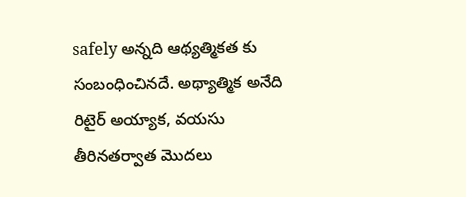safely అన్నది ఆథ్యత్మికత కు
సంబంధించినదే. అథ్యాత్మిక అనేది రిటైర్ అయ్యాక, వయసు తీరినతర్వాత మొదలు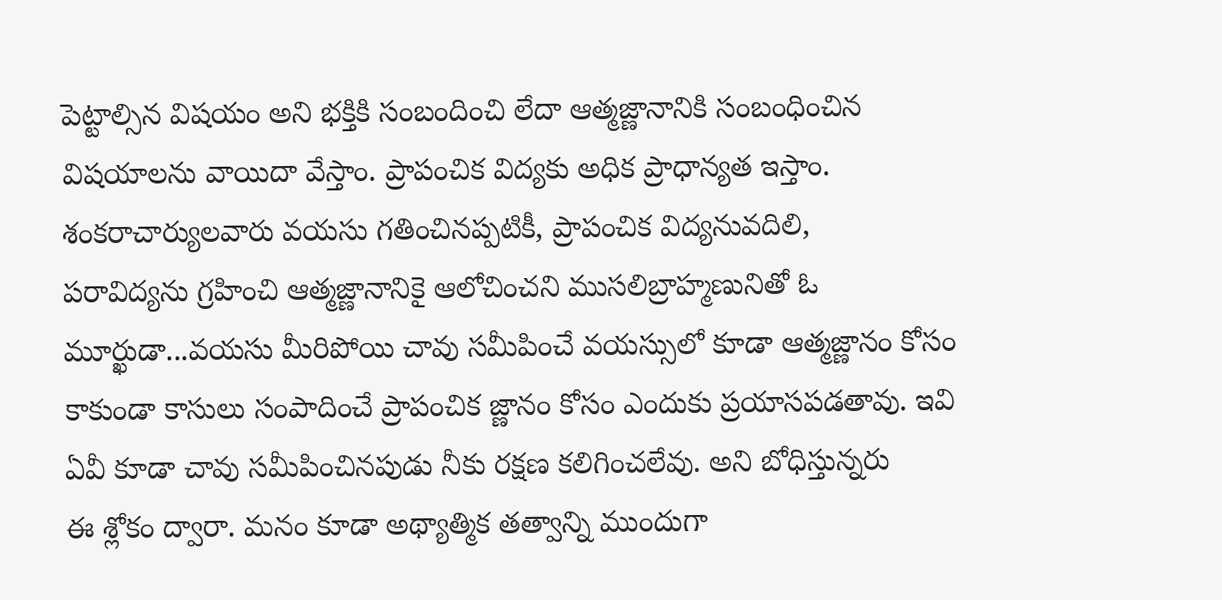పెట్టాల్సిన విషయం అని భక్తికి సంబందించి లేదా ఆత్మజ్ణానానికి సంబంధించిన
విషయాలను వాయిదా వేస్తాం. ప్రాపంచిక విద్యకు అధిక ప్రాధాన్యత ఇస్తాం.
శంకరాచార్యులవారు వయసు గతించినప్పటికీ, ప్రాపంచిక విద్యనువదిలి,
పరావిద్యను గ్రహించి ఆత్మజ్ణానానికై ఆలోచించని ముసలిబ్రాహ్మణునితో ఓ
మూర్ఖుడా...వయసు మీరిపోయి చావు సమీపించే వయస్సులో కూడా ఆత్మజ్ణానం కోసం
కాకుండా కాసులు సంపాదించే ప్రాపంచిక జ్ణానం కోసం ఎందుకు ప్రయాసపడతావు. ఇవి
ఏవీ కూడా చావు సమీపించినపుడు నీకు రక్షణ కలిగించలేవు. అని బోధిస్తున్నరు
ఈ శ్లోకం ద్వారా. మనం కూడా అథ్యాత్మిక తత్వాన్ని ముందుగా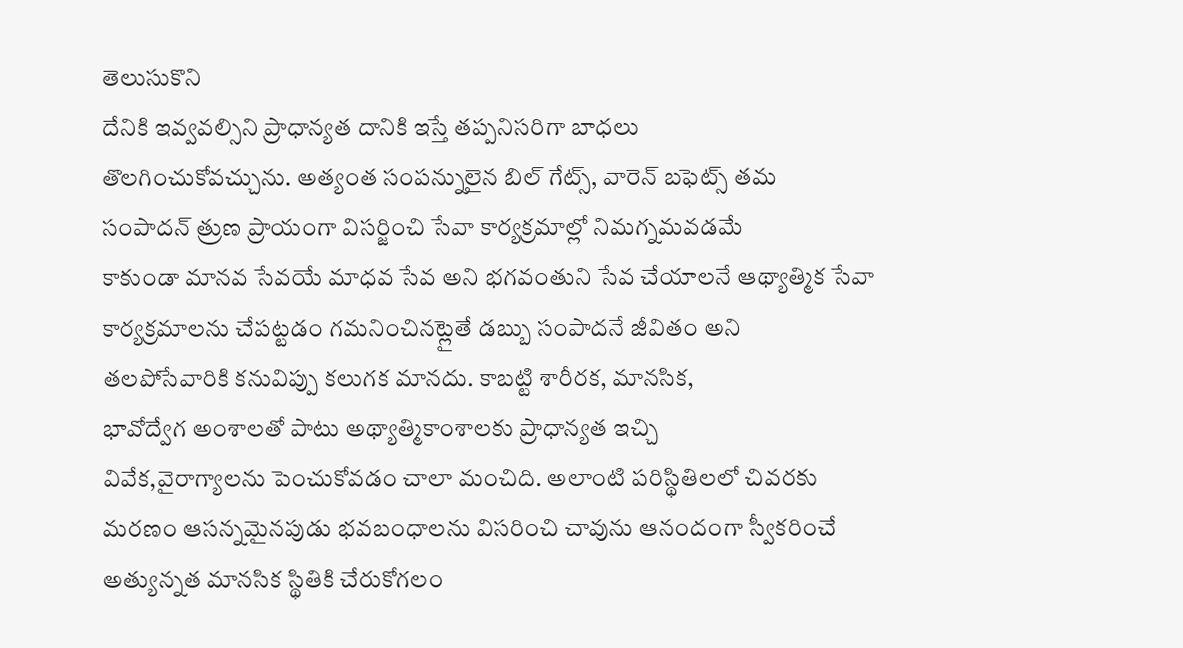తెలుసుకొని
దేనికి ఇవ్వవల్సిని ప్రాధాన్యత దానికి ఇస్తే తప్పనిసరిగా బాధలు
తొలగించుకోవచ్చును. అత్యంత సంపన్నులైన బిల్ గేట్స్, వారెన్ బఫెట్స్ తమ
సంపాదన్ త్రుణ ప్రాయంగా విసర్జించి సేవా కార్యక్రమాల్లో నిమగ్నమవడమే
కాకుండా మానవ సేవయే మాధవ సేవ అని భగవంతుని సేవ చేయాలనే ఆథ్యాత్మిక సేవా
కార్యక్రమాలను చేపట్టడం గమనించినట్లైతే డబ్బు సంపాదనే జీవితం అని
తలపోసేవారికి కనువిప్పు కలుగక మానదు. కాబట్టి శారీరక, మానసిక,
భావోద్వేగ అంశాలతో పాటు అథ్యాత్మికాంశాలకు ప్రాధాన్యత ఇచ్చి
వివేక,వైరాగ్యాలను పెంచుకోవడం చాలా మంచిది. అలాంటి పరిస్థితిలలో చివరకు
మరణం ఆసన్నమైనపుడు భవబంధాలను విసరించి చావును ఆనందంగా స్వీకరించే
అత్యున్నత మానసిక స్థితికి చేరుకోగలం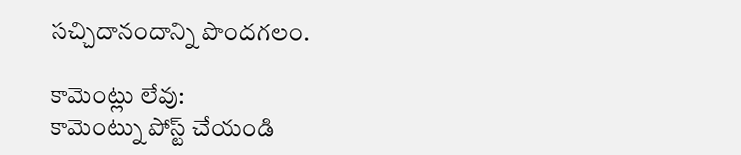సచ్చిదానందాన్ని పొందగలం.

కామెంట్లు లేవు:
కామెంట్ను పోస్ట్ చేయండి